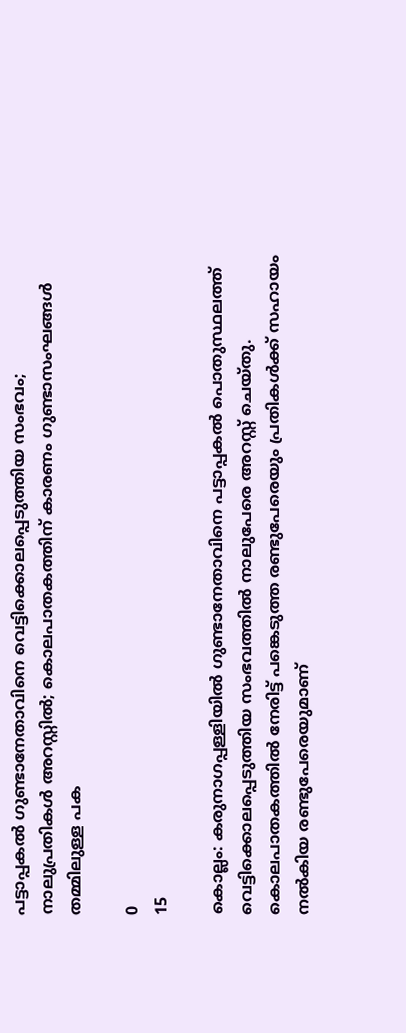പട്ടാപ്പകല്‍ ഗുണ്ടാനേതാവിനെ വെട്ടിക്കൊലപ്പെടുത്തിയ സംഭവം; നാലുപ്രതികള്‍ അറസ്റ്റില്‍; കൊലപാതകത്തിന് കാരണം ഗുണ്ടാസംഘങ്ങള്‍ തമ്മിലുള്ള പക

0
15

കൊല്ലം: കരുനാഗപ്പള്ളിയില്‍ ഗുണ്ടാനേതാവിനെ പട്ടാപ്പകല്‍ പൊതുസ്ഥലത്ത് വെട്ടിക്കൊലപ്പെടുത്തിയ സംഭവത്തില്‍ നാലുപേരെ അറസ്റ്റ് ചെയ്തു. കൊലപാതകത്തില്‍ നേരിട്ട് പങ്കെടുത്ത രണ്ടുപേരെയും പ്രതികള്‍ക്ക് സഹായം നല്‍കിയ രണ്ടുപേരെയുമാണ്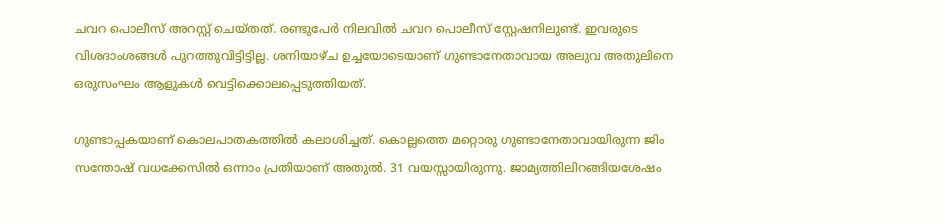ചവറ പൊലീസ് അറസ്റ്റ് ചെയ്തത്. രണ്ടുപേര്‍ നിലവില്‍ ചവറ പൊലീസ് സ്റ്റേഷനിലുണ്ട്. ഇവരുടെ വിശദാംശങ്ങള്‍ പുറത്തുവിട്ടിട്ടില്ല. ശനിയാഴ്ച ഉച്ചയോടെയാണ് ഗുണ്ടാനേതാവായ അലുവ അതുലിനെ ഒരുസംഘം ആളുകള്‍ വെട്ടിക്കൊലപ്പെടുത്തിയത്.

ഗുണ്ടാപ്പകയാണ് കൊലപാതകത്തില്‍ കലാശിച്ചത്. കൊല്ലത്തെ മറ്റൊരു ഗുണ്ടാനേതാവായിരുന്ന ജിം സന്തോഷ് വധക്കേസില്‍ ഒന്നാം പ്രതിയാണ് അതുല്‍. 31 വയസ്സായിരുന്നു. ജാമ്യത്തിലിറങ്ങിയശേഷം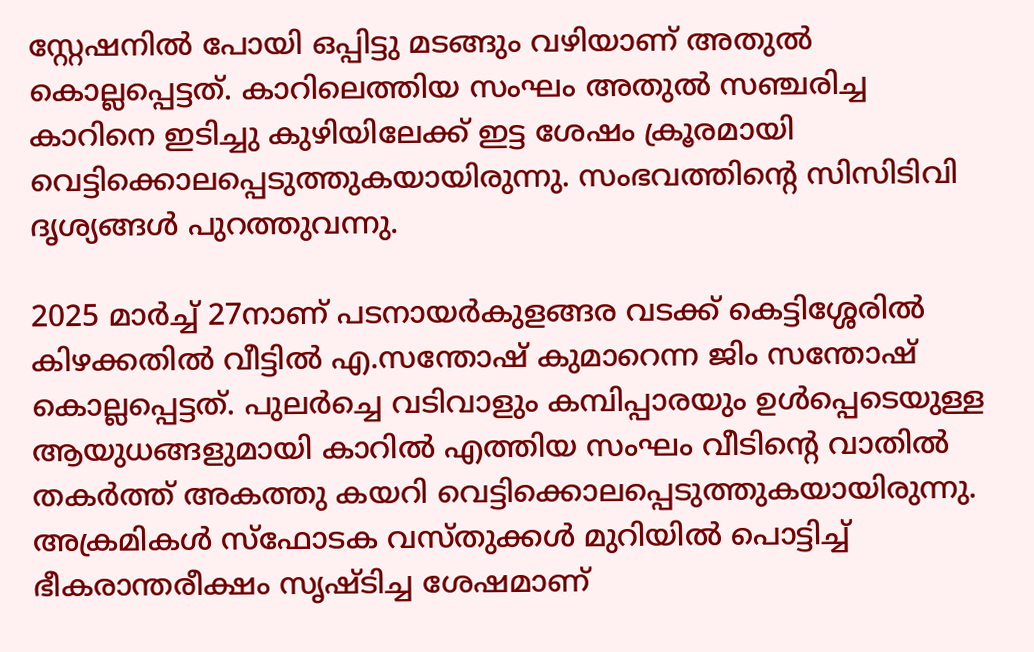സ്റ്റേഷനില്‍ പോയി ഒപ്പിട്ടു മടങ്ങും വഴിയാണ് അതുല്‍ കൊല്ലപ്പെട്ടത്. കാറിലെത്തിയ സംഘം അതുല്‍ സഞ്ചരിച്ച കാറിനെ ഇടിച്ചു കുഴിയിലേക്ക് ഇട്ട ശേഷം ക്രൂരമായി വെട്ടിക്കൊലപ്പെടുത്തുകയായിരുന്നു. സംഭവത്തിന്റെ സിസിടിവി ദൃശ്യങ്ങള്‍ പുറത്തുവന്നു.

2025 മാര്‍ച്ച് 27നാണ് പടനായര്‍കുളങ്ങര വടക്ക് കെട്ടിശ്ശേരില്‍ കിഴക്കതില്‍ വീട്ടില്‍ എ.സന്തോഷ് കുമാറെന്ന ജിം സന്തോഷ് കൊല്ലപ്പെട്ടത്. പുലര്‍ച്ചെ വടിവാളും കമ്പിപ്പാരയും ഉള്‍പ്പെടെയുള്ള ആയുധങ്ങളുമായി കാറില്‍ എത്തിയ സംഘം വീടിന്റെ വാതില്‍ തകര്‍ത്ത് അകത്തു കയറി വെട്ടിക്കൊലപ്പെടുത്തുകയായിരുന്നു. അക്രമികള്‍ സ്‌ഫോടക വസ്തുക്കള്‍ മുറിയില്‍ പൊട്ടിച്ച് ഭീകരാന്തരീക്ഷം സൃഷ്ടിച്ച ശേഷമാണ്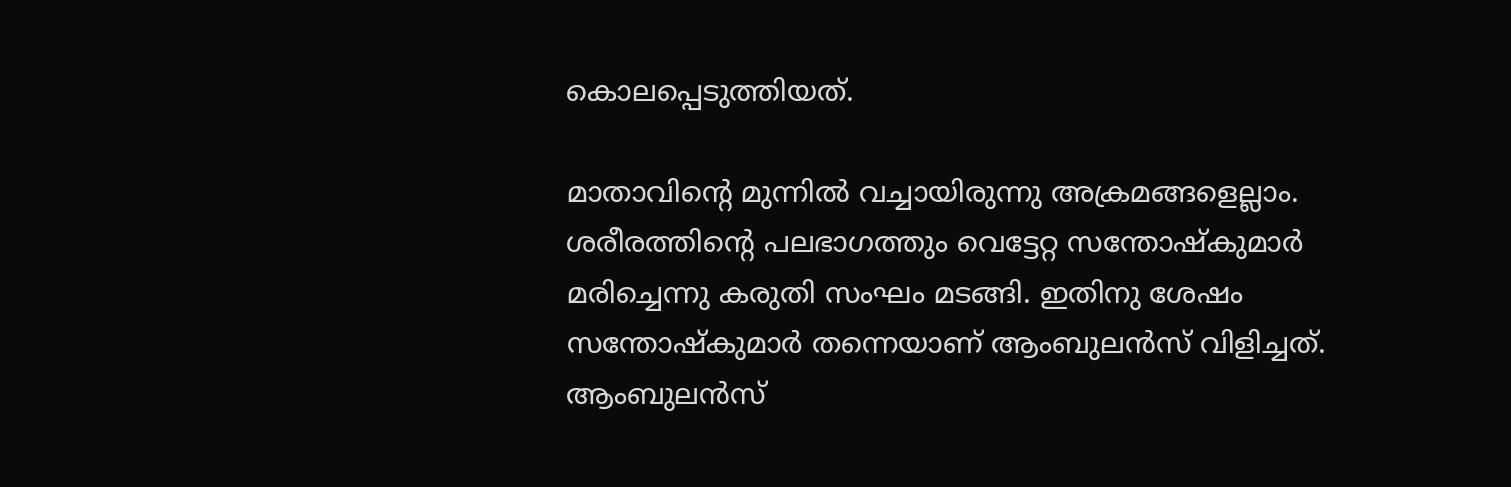കൊലപ്പെടുത്തിയത്.

മാതാവിന്റെ മുന്നില്‍ വച്ചായിരുന്നു അക്രമങ്ങളെല്ലാം. ശരീരത്തിന്റെ പലഭാഗത്തും വെട്ടേറ്റ സന്തോഷ്‌കുമാര്‍ മരിച്ചെന്നു കരുതി സംഘം മടങ്ങി. ഇതിനു ശേഷം സന്തോഷ്‌കുമാര്‍ തന്നെയാണ് ആംബുലന്‍സ് വിളിച്ചത്. ആംബുലന്‍സ്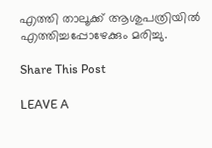എത്തി താലൂക്ക് ആശുപത്രിയില്‍ എത്തിച്ചപ്പോഴേക്കും മരിച്ചു.

Share This Post

LEAVE A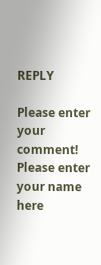REPLY

Please enter your comment!
Please enter your name here